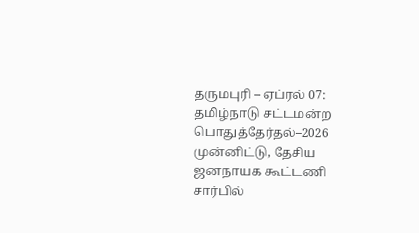தருமபுரி – ஏப்ரல் 07:
தமிழ்நாடு சட்டமன்ற பொதுத்தேர்தல்–2026 முன்னிட்டு, தேசிய ஜனநாயக கூட்டணி சார்பில்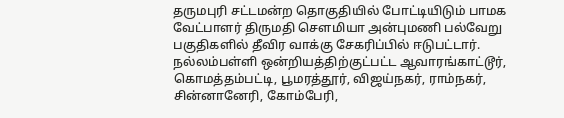தருமபுரி சட்டமன்ற தொகுதியில் போட்டியிடும் பாமக வேட்பாளர் திருமதி சௌமியா அன்புமணி பல்வேறு பகுதிகளில் தீவிர வாக்கு சேகரிப்பில் ஈடுபட்டார்.
நல்லம்பள்ளி ஒன்றியத்திற்குட்பட்ட ஆவாரங்காட்டூர், கொமத்தம்பட்டி, பூமரத்தூர், விஜய்நகர், ராம்நகர், சின்னானேரி, கோம்பேரி,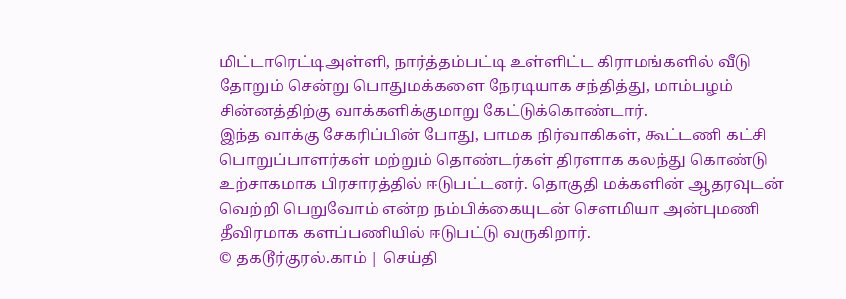மிட்டாரெட்டிஅள்ளி, நார்த்தம்பட்டி உள்ளிட்ட கிராமங்களில் வீடு தோறும் சென்று பொதுமக்களை நேரடியாக சந்தித்து, மாம்பழம் சின்னத்திற்கு வாக்களிக்குமாறு கேட்டுக்கொண்டார்.
இந்த வாக்கு சேகரிப்பின் போது, பாமக நிர்வாகிகள், கூட்டணி கட்சி பொறுப்பாளர்கள் மற்றும் தொண்டர்கள் திரளாக கலந்து கொண்டு உற்சாகமாக பிரசாரத்தில் ஈடுபட்டனர். தொகுதி மக்களின் ஆதரவுடன் வெற்றி பெறுவோம் என்ற நம்பிக்கையுடன் சௌமியா அன்புமணி தீவிரமாக களப்பணியில் ஈடுபட்டு வருகிறார்.
© தகடூர்குரல்.காம் | செய்தி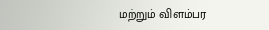மற்றும் விளம்பர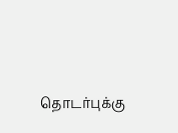தொடர்புக்கு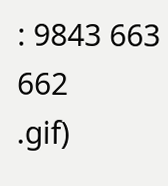: 9843 663 662
.gif)